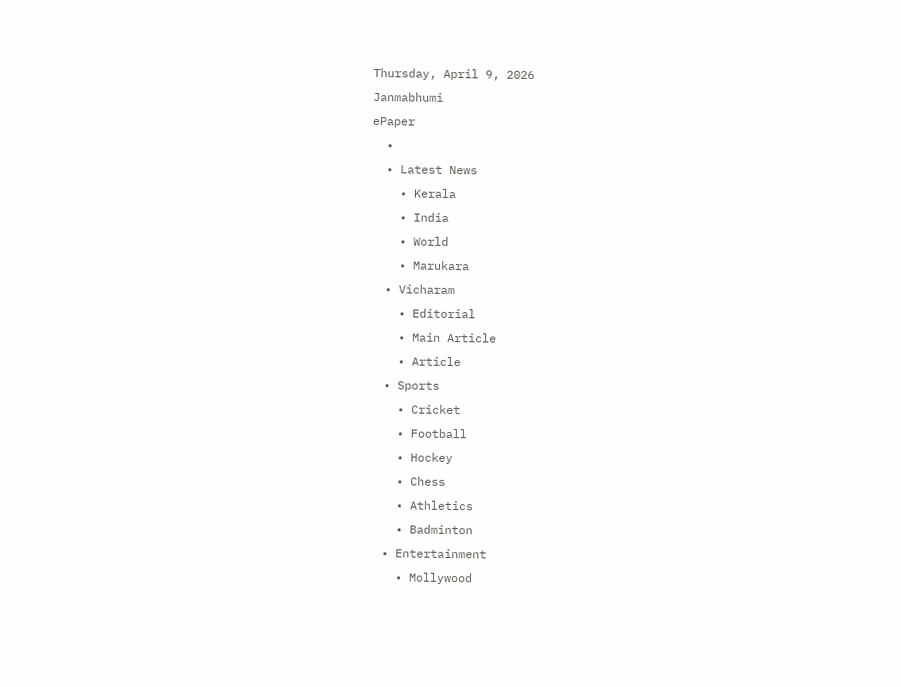Thursday, April 9, 2026
Janmabhumi
ePaper
  •
  • Latest News
    • Kerala
    • India
    • World
    • Marukara
  • Vicharam
    • Editorial
    • Main Article
    • Article
  • Sports
    • Cricket
    • Football
    • Hockey
    • Chess
    • Athletics
    • Badminton
  • Entertainment
    • Mollywood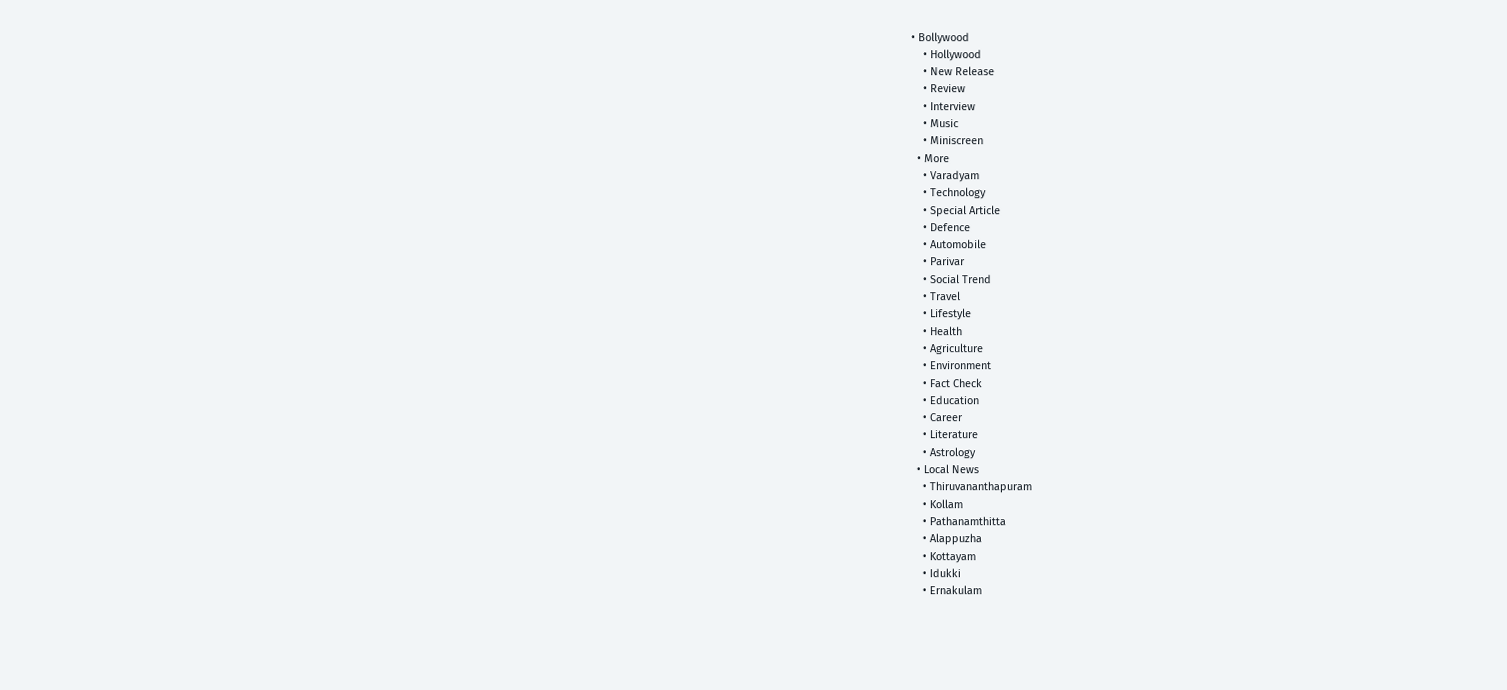• Bollywood
    • Hollywood
    • New Release
    • Review
    • Interview
    • Music
    • Miniscreen
  • More
    • Varadyam
    • Technology
    • Special Article
    • Defence
    • Automobile
    • Parivar
    • Social Trend
    • Travel
    • Lifestyle
    • Health
    • Agriculture
    • Environment
    • Fact Check
    • Education
    • Career
    • Literature
    • Astrology
  • Local News
    • Thiruvananthapuram
    • Kollam
    • Pathanamthitta
    • Alappuzha
    • Kottayam
    • Idukki
    • Ernakulam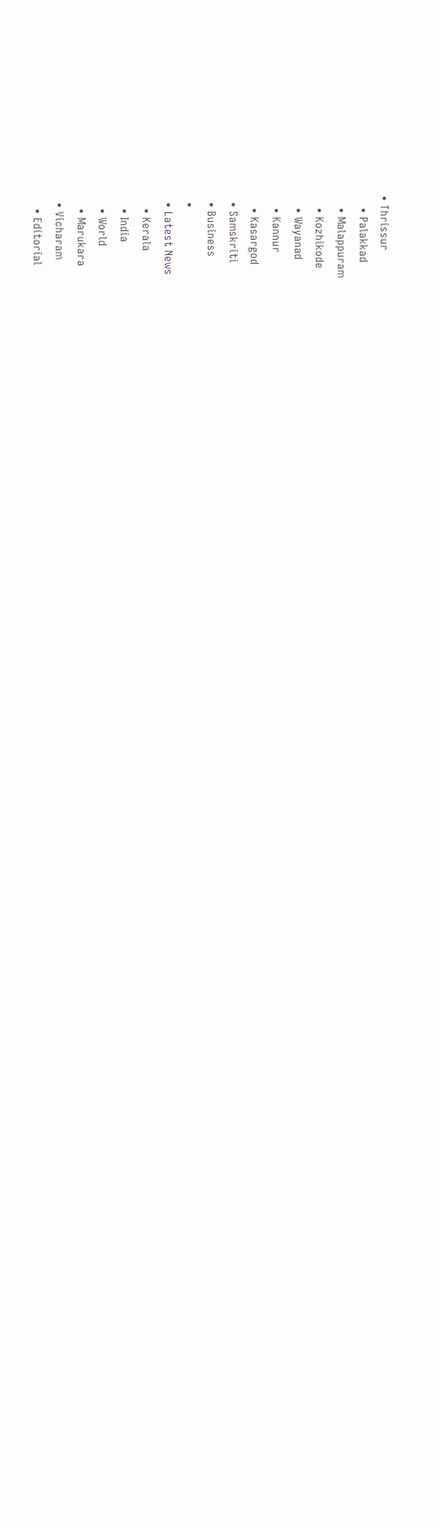• Thrissur
    • Palakkad
    • Malappuram
    • Kozhikode
    • Wayanad
    • Kannur
    • Kasargod
  • Samskriti
  • Business
  •
  • Latest News
    • Kerala
    • India
    • World
    • Marukara
  • Vicharam
    • Editorial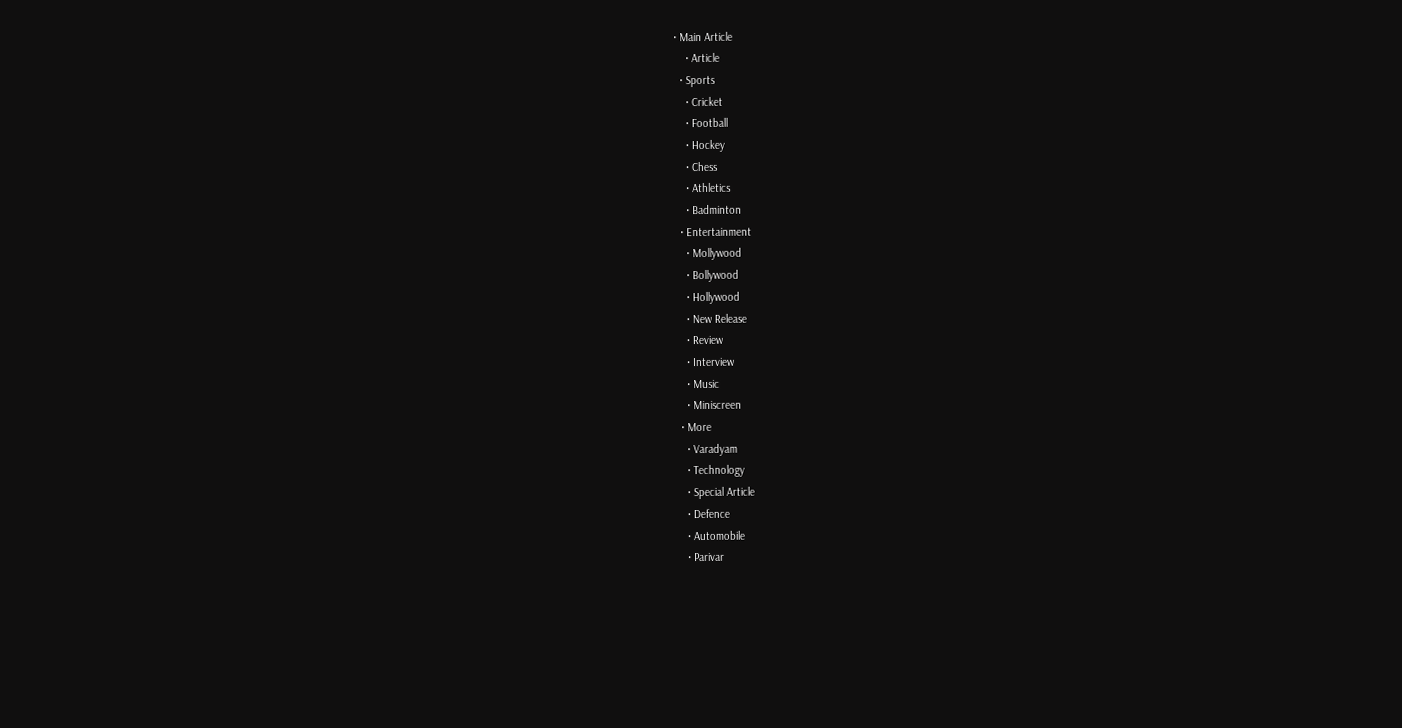• Main Article
    • Article
  • Sports
    • Cricket
    • Football
    • Hockey
    • Chess
    • Athletics
    • Badminton
  • Entertainment
    • Mollywood
    • Bollywood
    • Hollywood
    • New Release
    • Review
    • Interview
    • Music
    • Miniscreen
  • More
    • Varadyam
    • Technology
    • Special Article
    • Defence
    • Automobile
    • Parivar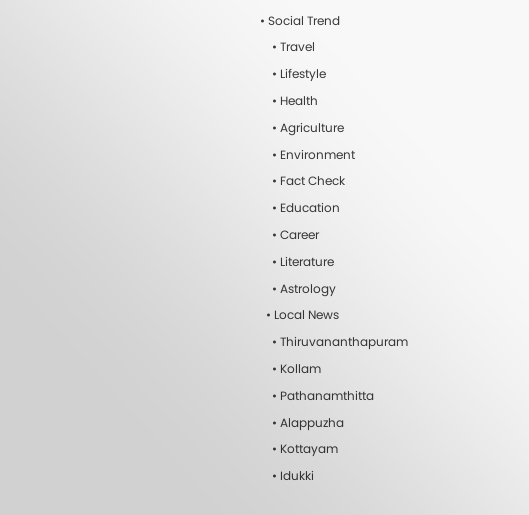• Social Trend
    • Travel
    • Lifestyle
    • Health
    • Agriculture
    • Environment
    • Fact Check
    • Education
    • Career
    • Literature
    • Astrology
  • Local News
    • Thiruvananthapuram
    • Kollam
    • Pathanamthitta
    • Alappuzha
    • Kottayam
    • Idukki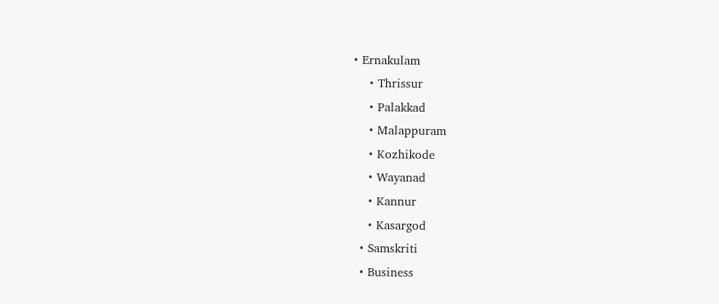• Ernakulam
    • Thrissur
    • Palakkad
    • Malappuram
    • Kozhikode
    • Wayanad
    • Kannur
    • Kasargod
  • Samskriti
  • Business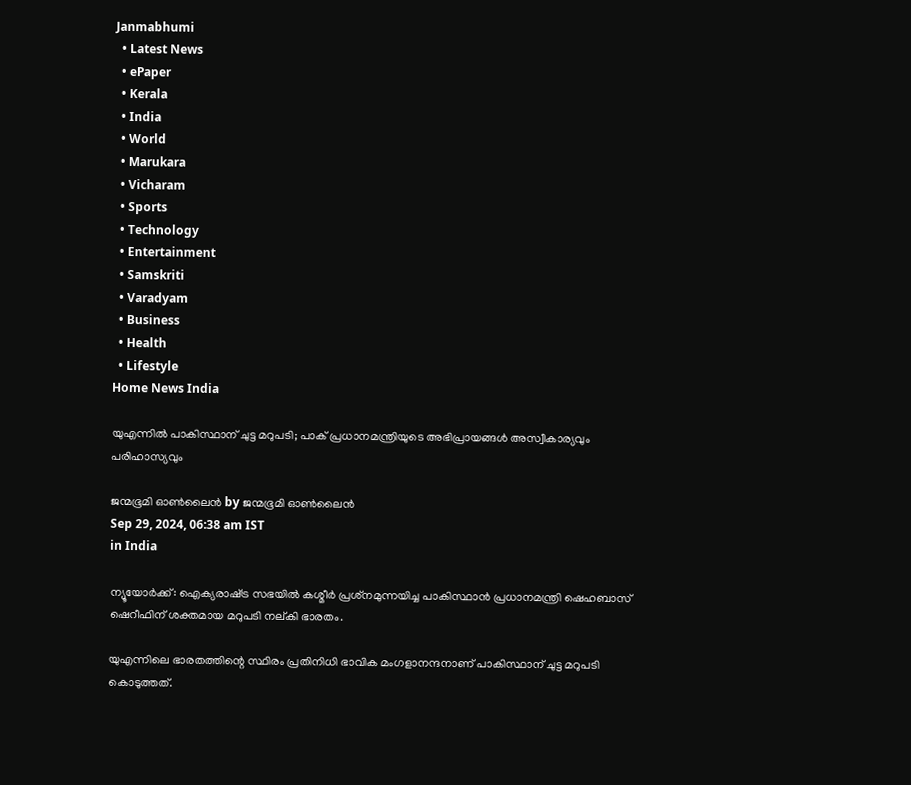Janmabhumi
  • Latest News
  • ePaper
  • Kerala
  • India
  • World
  • Marukara
  • Vicharam
  • Sports
  • Technology
  • Entertainment
  • Samskriti
  • Varadyam
  • Business
  • Health
  • Lifestyle
Home News India

യുഎന്നില്‍ പാകിസ്ഥാന് ചുട്ട മറുപടി; പാക് പ്രധാനമന്ത്രിയുടെ അഭിപ്രായങ്ങള്‍ അസ്വീകാര്യവും പരിഹാസ്യവും

ജന്മഭൂമി ഓണ്‍ലൈന്‍ by ജന്മഭൂമി ഓണ്‍ലൈന്‍
Sep 29, 2024, 06:38 am IST
in India

ന്യൂയോര്‍ക്ക്: ഐക്യരാഷ്‌ട്ര സഭയില്‍ കശ്മീര്‍ പ്രശ്‌നമുന്നയിച്ച പാകിസ്ഥാന്‍ പ്രധാനമന്ത്രി ഷെഹബാസ് ഷെറീഫിന് ശക്തമായ മറുപടി നല്കി ഭാരതം.

യുഎന്നിലെ ഭാരതത്തിന്റെ സ്ഥിരം പ്രതിനിധി ഭാവിക മംഗളാനന്ദനാണ് പാകിസ്ഥാന് ചുട്ട മറുപടി കൊടുത്തത്.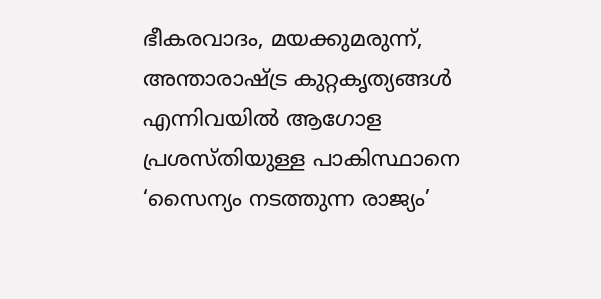ഭീകരവാദം, മയക്കുമരുന്ന്, അന്താരാഷ്‌ട്ര കുറ്റകൃത്യങ്ങള്‍ എന്നിവയില്‍ ആഗോള പ്രശസ്തിയുള്ള പാകിസ്ഥാനെ ‘സൈന്യം നടത്തുന്ന രാജ്യം’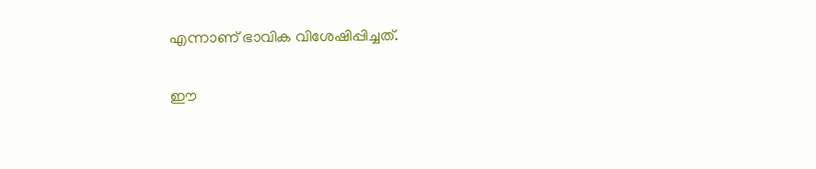എന്നാണ് ഭാവിക വിശേഷിപ്പിച്ചത്.

ഈ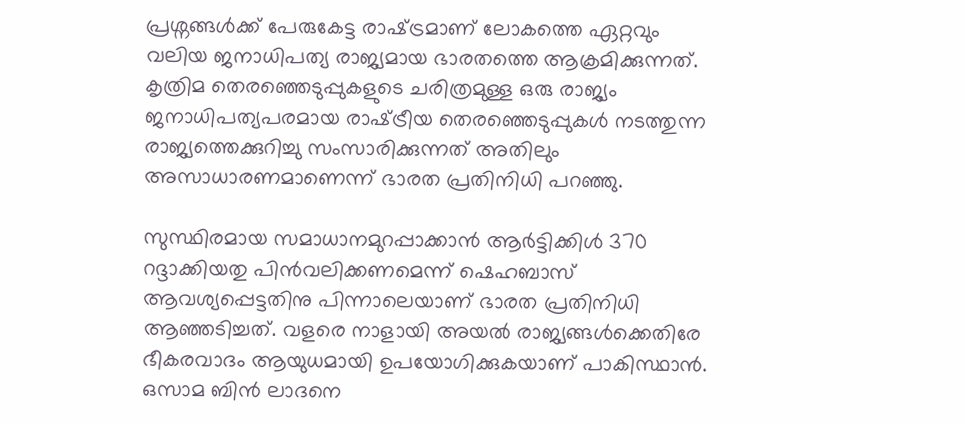പ്രശ്നങ്ങള്‍ക്ക് പേരുകേട്ട രാഷ്‌ട്രമാണ് ലോകത്തെ ഏറ്റവും വലിയ ജനാധിപത്യ രാജ്യമായ ഭാരതത്തെ ആക്രമിക്കുന്നത്. കൃത്രിമ തെരഞ്ഞെടുപ്പുകളുടെ ചരിത്രമുള്ള ഒരു രാജ്യം ജനാധിപത്യപരമായ രാഷ്‌ട്രീയ തെരഞ്ഞെടുപ്പുകള്‍ നടത്തുന്ന രാജ്യത്തെക്കുറിച്ചു സംസാരിക്കുന്നത് അതിലും അസാധാരണമാണെന്ന് ഭാരത പ്രതിനിധി പറഞ്ഞു.

സുസ്ഥിരമായ സമാധാനമുറപ്പാക്കാന്‍ ആര്‍ട്ടിക്കിള്‍ 370 റദ്ദാക്കിയതു പിന്‍വലിക്കണമെന്ന് ഷെഹബാസ് ആവശ്യപ്പെട്ടതിനു പിന്നാലെയാണ് ഭാരത പ്രതിനിധി ആഞ്ഞടിച്ചത്. വളരെ നാളായി അയല്‍ രാജ്യങ്ങള്‍ക്കെതിരേ ഭീകരവാദം ആയുധമായി ഉപയോഗിക്കുകയാണ് പാകിസ്ഥാന്‍. ഒസാമ ബിന്‍ ലാദനെ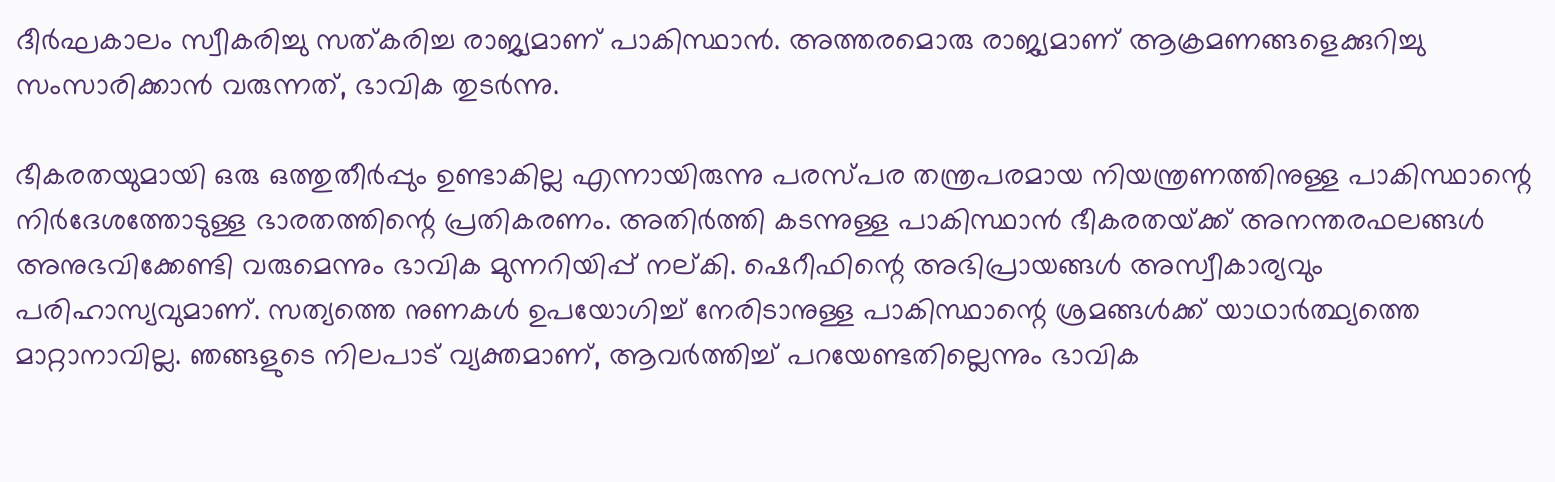ദീര്‍ഘകാലം സ്വീകരിച്ചു സത്കരിച്ച രാജ്യമാണ് പാകിസ്ഥാന്‍. അത്തരമൊരു രാജ്യമാണ് ആക്രമണങ്ങളെക്കുറിച്ചു സംസാരിക്കാന്‍ വരുന്നത്, ഭാവിക തുടര്‍ന്നു.

ഭീകരതയുമായി ഒരു ഒത്തുതീര്‍പ്പും ഉണ്ടാകില്ല എന്നായിരുന്നു പരസ്പര തന്ത്രപരമായ നിയന്ത്രണത്തിനുള്ള പാകിസ്ഥാന്റെ നിര്‍ദേശത്തോടുള്ള ഭാരതത്തിന്റെ പ്രതികരണം. അതിര്‍ത്തി കടന്നുള്ള പാകിസ്ഥാന്‍ ഭീകരതയ്‌ക്ക് അനന്തരഫലങ്ങള്‍ അനുഭവിക്കേണ്ടി വരുമെന്നും ഭാവിക മുന്നറിയിപ്പ് നല്കി. ഷെറീഫിന്റെ അഭിപ്രായങ്ങള്‍ അസ്വീകാര്യവും പരിഹാസ്യവുമാണ്. സത്യത്തെ നുണകള്‍ ഉപയോഗിച്ച് നേരിടാനുള്ള പാകിസ്ഥാന്റെ ശ്രമങ്ങള്‍ക്ക് യാഥാര്‍ത്ഥ്യത്തെ മാറ്റാനാവില്ല. ഞങ്ങളുടെ നിലപാട് വ്യക്തമാണ്, ആവര്‍ത്തിച്ച് പറയേണ്ടതില്ലെന്നും ഭാവിക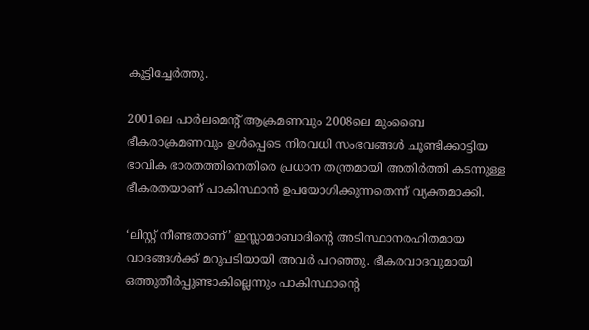കൂട്ടിച്ചേര്‍ത്തു.

2001ലെ പാര്‍ലമെന്റ് ആക്രമണവും 2008ലെ മുംബൈ ഭീകരാക്രമണവും ഉള്‍പ്പെടെ നിരവധി സംഭവങ്ങള്‍ ചൂണ്ടിക്കാട്ടിയ ഭാവിക ഭാരതത്തിനെതിരെ പ്രധാന തന്ത്രമായി അതിര്‍ത്തി കടന്നുള്ള ഭീകരതയാണ് പാകിസ്ഥാന്‍ ഉപയോഗിക്കുന്നതെന്ന് വ്യക്തമാക്കി.

‘ലിസ്റ്റ് നീണ്ടതാണ്’ ഇസ്ലാമാബാദിന്റെ അടിസ്ഥാനരഹിതമായ വാദങ്ങള്‍ക്ക് മറുപടിയായി അവര്‍ പറഞ്ഞു. ഭീകരവാദവുമായി ഒത്തുതീര്‍പ്പുണ്ടാകില്ലെന്നും പാകിസ്ഥാന്റെ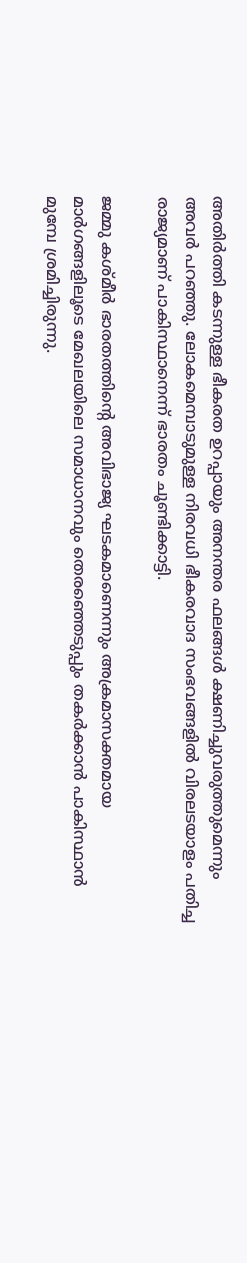അതിര്‍ത്തി കടന്നുള്ള ഭീകരത ഉറപ്പായും അനന്തര ഫലങ്ങള്‍ ക്ഷണിച്ചുവരുത്തുമെന്നും അവര്‍ പറഞ്ഞു. ലോകമെമ്പാടുമുള്ള നിരവധി ഭീകരവാദ സംഭവങ്ങളില്‍ വിരലടയാളം പതിച്ച രാജ്യമാണ് പാകിസ്ഥാനെന്ന് ഭാരതം ചൂണ്ടിക്കാട്ടി.

ജമ്മു കശ്മീര്‍ ഭാരതത്തിന്റെ അവിഭാജ്യ ഘടകമാണെന്നും അക്രമാസക്തമായ മാര്‍ഗങ്ങളിലൂടെ മേഖലയിലെ സമാധാനവും തെരഞ്ഞെടുപ്പും തകര്‍ക്കാന്‍ പാകിസ്ഥാന്‍ മുമ്പേ ശ്രമിച്ചിരുന്നു.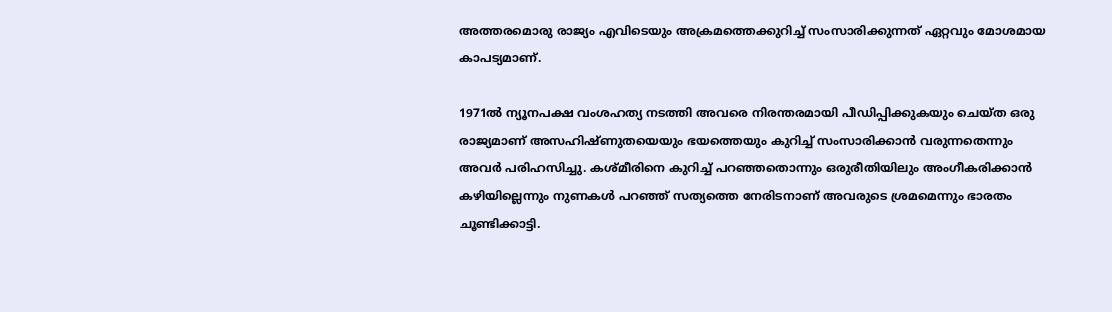അത്തരമൊരു രാജ്യം എവിടെയും അക്രമത്തെക്കുറിച്ച് സംസാരിക്കുന്നത് ഏറ്റവും മോശമായ കാപട്യമാണ്.

1971ല്‍ ന്യൂനപക്ഷ വംശഹത്യ നടത്തി അവരെ നിരന്തരമായി പീഡിപ്പിക്കുകയും ചെയ്ത ഒരു രാജ്യമാണ് അസഹിഷ്ണുതയെയും ഭയത്തെയും കുറിച്ച് സംസാരിക്കാന്‍ വരുന്നതെന്നും അവര്‍ പരിഹസിച്ചു. കശ്മീരിനെ കുറിച്ച് പറഞ്ഞതൊന്നും ഒരുരീതിയിലും അംഗീകരിക്കാന്‍ കഴിയില്ലെന്നും നുണകള്‍ പറഞ്ഞ് സത്യത്തെ നേരിടനാണ് അവരുടെ ശ്രമമെന്നും ഭാരതം ചൂണ്ടിക്കാട്ടി.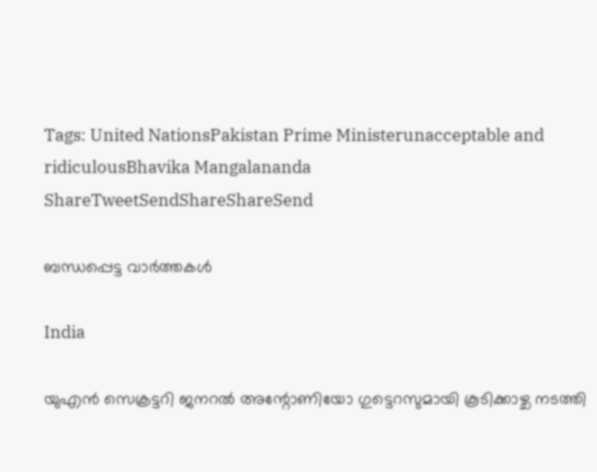Tags: United NationsPakistan Prime Ministerunacceptable and ridiculousBhavika Mangalananda
ShareTweetSendShareShareSend

ബന്ധപ്പെട്ട വാര്‍ത്തകള്‍

India

യുഎൻ സെക്രട്ടറി ജനറൽ അന്റോണിയോ ഗുട്ടെറസുമായി കൂടിക്കാഴ്ച നടത്തി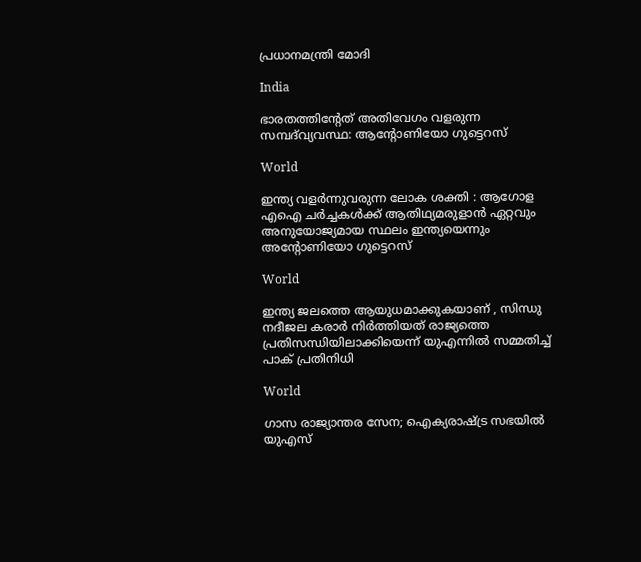പ്രധാനമന്ത്രി മോദി

India

ഭാരതത്തിന്റേത് അതിവേഗം വളരുന്ന സമ്പദ്‌വ്യവസ്ഥ: ആന്റോണിയോ ഗുട്ടെറസ്

World

ഇന്ത്യ വളർന്നുവരുന്ന ലോക ശക്തി : ആഗോള എഐ ചർച്ചകൾക്ക് ആതിഥ്യമരുളാൻ ഏറ്റവും അനുയോജ്യമായ സ്ഥലം ഇന്ത്യയെന്നും അന്റോണിയോ ഗുട്ടെറസ്

World

ഇന്ത്യ ജലത്തെ ആയുധമാക്കുകയാണ് , സിന്ധു നദീജല കരാർ നിർത്തിയത് രാജ്യത്തെ പ്രതിസന്ധിയിലാക്കിയെന്ന് യുഎന്നിൽ സമ്മതിച്ച് പാക് പ്രതിനിധി

World

ഗാസ രാജ്യാന്തര സേന; ഐക്യരാഷ്‌ട്ര സഭയില്‍ യുഎസ്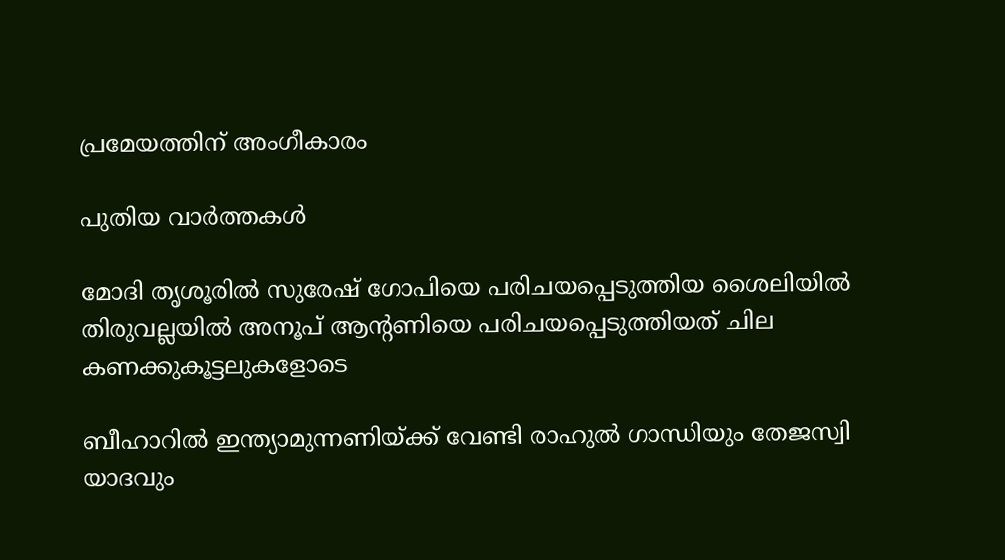പ്രമേയത്തിന് അംഗീകാരം

പുതിയ വാര്‍ത്തകള്‍

മോദി തൃശൂരില്‍ സുരേഷ് ഗോപിയെ പരിചയപ്പെടുത്തിയ ശൈലിയില്‍ തിരുവല്ലയില്‍ അനൂപ് ആന്‍റണിയെ പരിചയപ്പെടുത്തിയത് ചില കണക്കുകൂട്ടലുകളോടെ

ബീഹാറില്‍ ഇന്ത്യാമുന്നണിയ്ക്ക് വേണ്ടി രാഹുല്‍ ഗാന്ധിയും തേജസ്വി യാദവും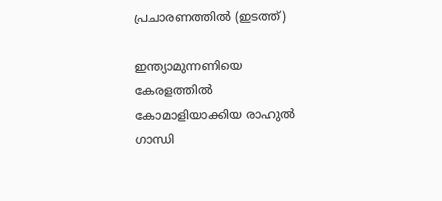പ്രചാരണത്തില്‍ (ഇടത്ത്)

ഇന്ത്യാമുന്നണിയെ കേരളത്തില്‍ കോമാളിയാക്കിയ രാഹുല്‍ ഗാന്ധി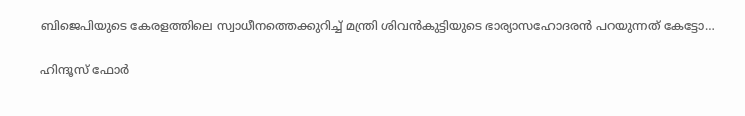ബിജെപിയുടെ കേരളത്തിലെ സ്വാധീനത്തെക്കുറിച്ച് മന്ത്രി ശിവന്‍കുട്ടിയുടെ ഭാര്യാസഹോദരന്‍ പറയുന്നത് കേട്ടോ…

ഹിന്ദൂസ് ഫോര്‍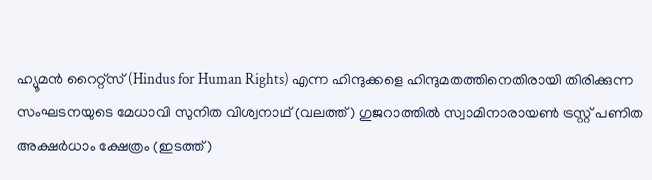ഹ്യൂമന്‍ റൈറ്റ്സ് (Hindus for Human Rights) എന്ന ഹിന്ദുക്കളെ ഹിന്ദുമതത്തിനെതിരായി തിരിക്കുന്ന സംഘടനയുടെ മേധാവി സുനിത വിശ്വനാഥ് (വലത്ത്) ഗുജറാത്തില്‍ സ്വാമിനാരായണ്‍ ട്രസ്റ്റ് പണിത അക്ഷര്‍ധാം ക്ഷേത്രം (ഇടത്ത്)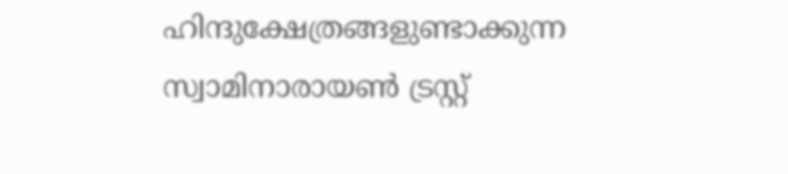ഹിന്ദുക്ഷേത്രങ്ങളുണ്ടാക്കുന്ന സ്വാമിനാരായണ്‍ ട്രസ്റ്റ്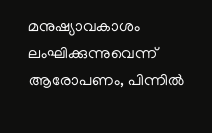മനുഷ്യാവകാശം ലംഘിക്കുന്നുവെന്ന് ആരോപണം, പിന്നില്‍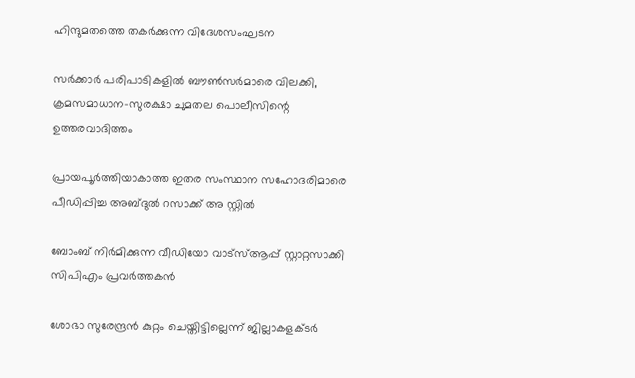ഹിന്ദുമതത്തെ തകര്‍ക്കുന്ന വിദേശസംഘടന

സര്‍ക്കാര്‍ പരിപാടികളില്‍ ബൗണ്‍സര്‍മാരെ വിലക്കി, ക്രമസമാധാന-സുരക്ഷാ ചുമതല പൊലീസിന്റെ ഉത്തരവാദിത്തം

പ്രായപൂര്‍ത്തിയാകാത്ത ഇതര സംസ്ഥാന സഹോദരിമാരെ പീഡിപ്പിച്ച അബ്ദുല്‍ റസാക്ക് അ സ്റ്റില്‍

ബോംബ് നിര്‍മിക്കുന്ന വീഡിയോ വാട്‌സ്ആപ്പ് സ്റ്റാറ്റസാക്കി സിപിഎം പ്രവര്‍ത്തകന്‍

ശോഭാ സുരേന്ദ്രന്‍ കുറ്റം ചെയ്തിട്ടില്ലെന്ന് ജില്ലാകളക്ടര്‍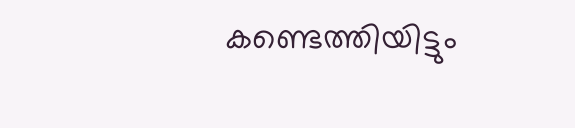കണ്ടെത്തിയിട്ടും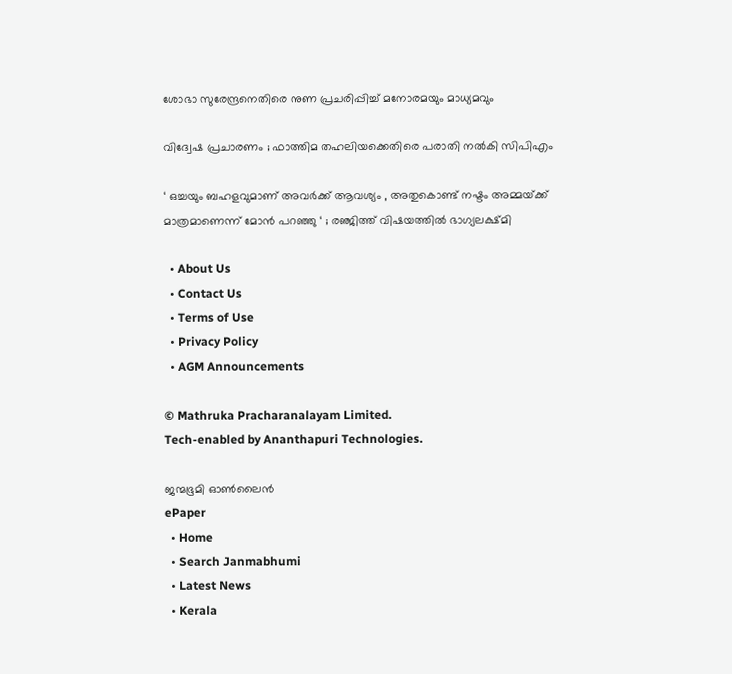ശോഭാ സുരേന്ദ്രനെതിരെ നുണ പ്രചരിപ്പിച്ച് മനോരമയും മാധ്യമവും

വിദ്വേഷ പ്രചാരണം ; ഫാത്തിമ തഹലിയക്കെതിരെ പരാതി നല്‍കി സിപിഎം

‘ ഒച്ചയും ബഹളവുമാണ് അവർക്ക് ആവശ്യം , അതുകൊണ്ട് നഷ്ടം അമ്മയ്‌ക്ക് മാത്രമാണെന്ന് മോൻ പറഞ്ഞു ‘ ; രഞ്ജിത്ത് വിഷയത്തിൽ ഭാഗ്യലക്ഷ്മി

  • About Us
  • Contact Us
  • Terms of Use
  • Privacy Policy
  • AGM Announcements

© Mathruka Pracharanalayam Limited.
Tech-enabled by Ananthapuri Technologies.

ജന്മഭൂമി ഓണ്‍ലൈന്‍
ePaper
  • Home
  • Search Janmabhumi
  • Latest News
  • Kerala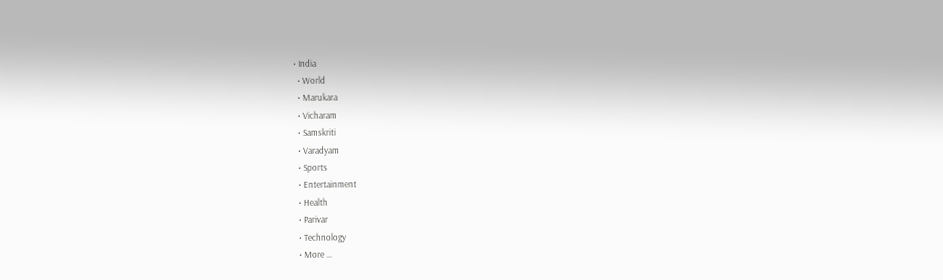• India
  • World
  • Marukara
  • Vicharam
  • Samskriti
  • Varadyam
  • Sports
  • Entertainment
  • Health
  • Parivar
  • Technology
  • More …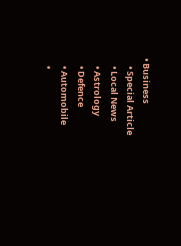• Business
    • Special Article
    • Local News
    • Astrology
    • Defence
    • Automobile
    •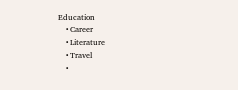Education
    • Career
    • Literature
    • Travel
    •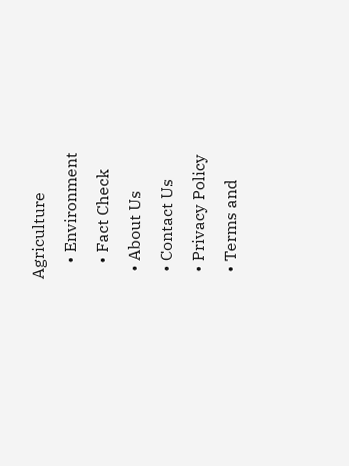Agriculture
    • Environment
    • Fact Check
  • About Us
  • Contact Us
  • Privacy Policy
  • Terms and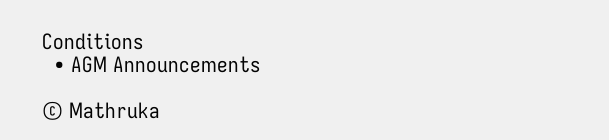Conditions
  • AGM Announcements

© Mathruka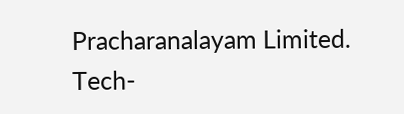Pracharanalayam Limited.
Tech-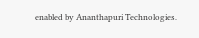enabled by Ananthapuri Technologies.